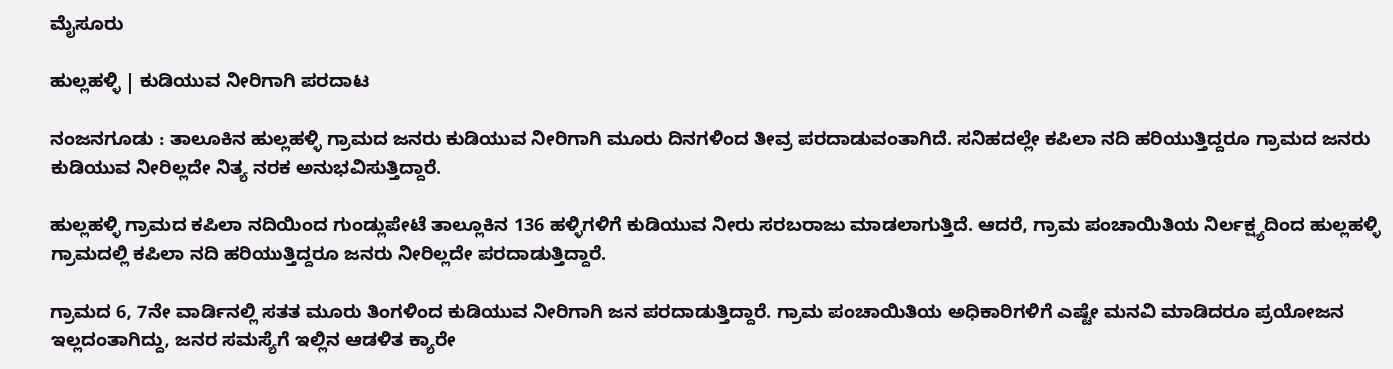ಮೈಸೂರು

ಹುಲ್ಲಹಳ್ಳಿ | ಕುಡಿಯುವ ನೀರಿಗಾಗಿ ಪರದಾಟ

ನಂಜನಗೂಡು : ತಾಲೂಕಿನ ಹುಲ್ಲಹಳ್ಳಿ ಗ್ರಾಮದ ಜನರು ಕುಡಿಯುವ ನೀರಿಗಾಗಿ ಮೂರು ದಿನಗಳಿಂದ ತೀವ್ರ ಪರದಾಡುವಂತಾಗಿದೆ. ಸನಿಹದಲ್ಲೇ ಕಪಿಲಾ ನದಿ ಹರಿಯುತ್ತಿದ್ದರೂ ಗ್ರಾಮದ ಜನರು ಕುಡಿಯುವ ನೀರಿಲ್ಲದೇ ನಿತ್ಯ ನರಕ ಅನುಭವಿಸುತ್ತಿದ್ದಾರೆ.

ಹುಲ್ಲಹಳ್ಳಿ ಗ್ರಾಮದ ಕಪಿಲಾ ನದಿಯಿಂದ ಗುಂಡ್ಲುಪೇಟೆ ತಾಲ್ಲೂಕಿನ 136 ಹಳ್ಳಿಗಳಿಗೆ ಕುಡಿಯುವ ನೀರು ಸರಬರಾಜು ಮಾಡಲಾಗುತ್ತಿದೆ. ಆದರೆ, ಗ್ರಾಮ ಪಂಚಾಯಿತಿಯ ನಿರ್ಲಕ್ಷ್ಯದಿಂದ ಹುಲ್ಲಹಳ್ಳಿ ಗ್ರಾಮದಲ್ಲಿ ಕಪಿಲಾ ನದಿ ಹರಿಯುತ್ತಿದ್ದರೂ ಜನರು ನೀರಿಲ್ಲದೇ ಪರದಾಡುತ್ತಿದ್ದಾರೆ.

ಗ್ರಾಮದ 6, 7ನೇ ವಾರ್ಡಿನಲ್ಲಿ ಸತತ ಮೂರು ತಿಂಗಳಿಂದ ಕುಡಿಯುವ ನೀರಿಗಾಗಿ ಜನ‌‌ ಪರದಾಡುತ್ತಿದ್ದಾರೆ. ಗ್ರಾಮ ಪಂಚಾಯಿತಿಯ ಅಧಿಕಾರಿಗಳಿಗೆ ಎಷ್ಟೇ ಮನವಿ ಮಾಡಿದರೂ ಪ್ರಯೋಜನ ಇಲ್ಲದಂತಾಗಿದ್ದು, ಜನರ ಸಮಸ್ಯೆಗೆ ಇಲ್ಲಿನ ಆಡಳಿತ ಕ್ಯಾರೇ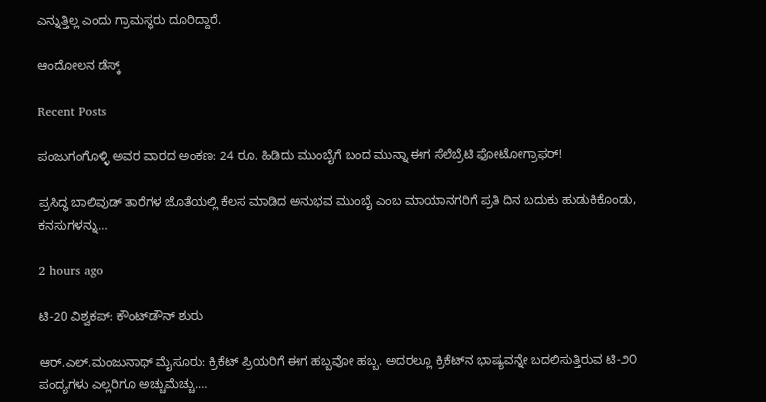ಎನ್ನುತ್ತಿಲ್ಲ ಎಂದು ಗ್ರಾಮಸ್ಥರು ದೂರಿದ್ದಾರೆ.

ಆಂದೋಲನ ಡೆಸ್ಕ್

Recent Posts

ಪಂಜುಗಂಗೊಳ್ಳಿ ಅವರ ವಾರದ ಅಂಕಣ: 24 ರೂ. ಹಿಡಿದು ಮುಂಬೈಗೆ ಬಂದ ಮುನ್ನಾ ಈಗ ಸೆಲೆಬ್ರೆಟಿ ಫೋಟೋಗ್ರಾಫರ್!

ಪ್ರಸಿದ್ಧ ಬಾಲಿವುಡ್ ತಾರೆಗಳ ಜೊತೆಯಲ್ಲಿ ಕೆಲಸ ಮಾಡಿದ ಅನುಭವ ಮುಂಬೈ ಎಂಬ ಮಾಯಾನಗರಿಗೆ ಪ್ರತಿ ದಿನ ಬದುಕು ಹುಡುಕಿಕೊಂಡು, ಕನಸುಗಳನ್ನು…

2 hours ago

ಟಿ-20 ವಿಶ್ವಕಪ್: ಕೌಂಟ್‌ಡೌನ್ ಶುರು

ಆರ್.ಎಲ್.ಮಂಜುನಾಥ್ ಮೈಸೂರು: ಕ್ರಿಕೆಟ್ ಪ್ರಿಯರಿಗೆ ಈಗ ಹಬ್ಬವೋ ಹಬ್ಬ. ಅದರಲ್ಲೂ ಕ್ರಿಕೆಟ್‌ನ ಭಾಷ್ಯವನ್ನೇ ಬದಲಿಸುತ್ತಿರುವ ಟಿ-೨೦ ಪಂದ್ಯಗಳು ಎಲ್ಲರಿಗೂ ಅಚ್ಚುಮೆಚ್ಚು.…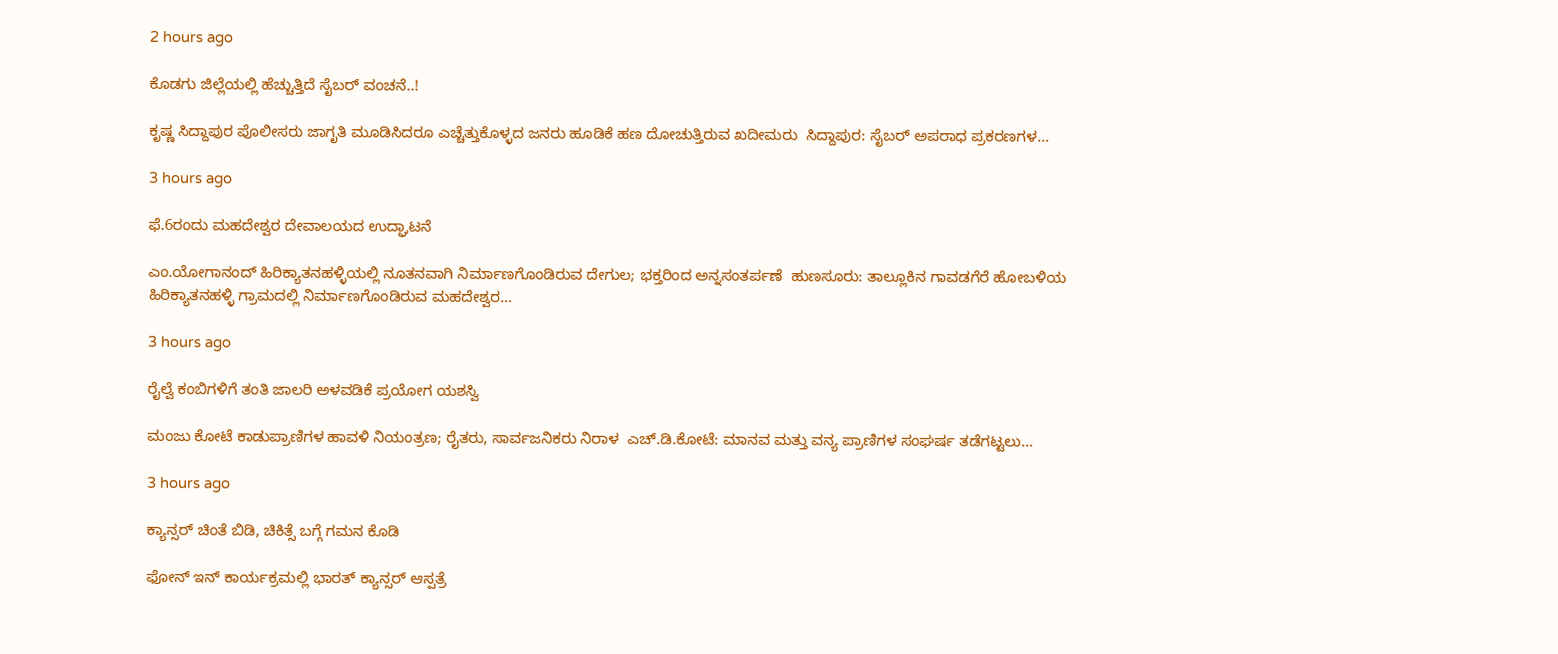2 hours ago

ಕೊಡಗು ಜಿಲ್ಲೆಯಲ್ಲಿ ಹೆಚ್ಚುತ್ತಿದೆ ಸೈಬರ್ ವಂಚನೆ..!

ಕೃಷ್ಣ ಸಿದ್ದಾಪುರ ಪೊಲೀಸರು ಜಾಗೃತಿ ಮೂಡಿಸಿದರೂ ಎಚ್ಚೆತ್ತುಕೊಳ್ಳದ ಜನರು ಹೂಡಿಕೆ ಹಣ ದೋಚುತ್ತಿರುವ ಖದೀಮರು  ಸಿದ್ದಾಪುರ: ಸೈಬರ್ ಅಪರಾಧ ಪ್ರಕರಣಗಳ…

3 hours ago

ಫೆ.6ರಂದು ಮಹದೇಶ್ವರ ದೇವಾಲಯದ ಉದ್ಘಾಟನೆ

ಎಂ.ಯೋಗಾನಂದ್ ಹಿರಿಕ್ಯಾತನಹಳ್ಳಿಯಲ್ಲಿ ನೂತನವಾಗಿ ನಿರ್ಮಾಣಗೊಂಡಿರುವ ದೇಗುಲ; ಭಕ್ತರಿಂದ ಅನ್ನಸಂತರ್ಪಣೆ  ಹುಣಸೂರು: ತಾಲ್ಲೂಕಿನ ಗಾವಡಗೆರೆ ಹೋಬಳಿಯ ಹಿರಿಕ್ಯಾತನಹಳ್ಳಿ ಗ್ರಾಮದಲ್ಲಿ ನಿರ್ಮಾಣಗೊಂಡಿರುವ ಮಹದೇಶ್ವರ…

3 hours ago

ರೈಲ್ವೆ ಕಂಬಿಗಳಿಗೆ ತಂತಿ ಜಾಲರಿ ಅಳವಡಿಕೆ ಪ್ರಯೋಗ ಯಶಸ್ವಿ

ಮಂಜು ಕೋಟೆ ಕಾಡುಪ್ರಾಣಿಗಳ ಹಾವಳಿ ನಿಯಂತ್ರಣ; ರೈತರು, ಸಾರ್ವಜನಿಕರು ನಿರಾಳ  ಎಚ್.ಡಿ.ಕೋಟೆ: ಮಾನವ ಮತ್ತು ವನ್ಯ ಪ್ರಾಣಿಗಳ ಸಂಘರ್ಷ ತಡೆಗಟ್ಟಲು…

3 hours ago

ಕ್ಯಾನ್ಸರ್ ಚಿಂತೆ ಬಿಡಿ, ಚಿಕಿತ್ಸೆ ಬಗ್ಗೆ ಗಮನ ಕೊಡಿ

ಫೋನ್ ಇನ್ ಕಾರ್ಯಕ್ರಮಲ್ಲಿ ಭಾರತ್ ಕ್ಯಾನ್ಸರ್ ಆಸ್ಪತ್ರೆ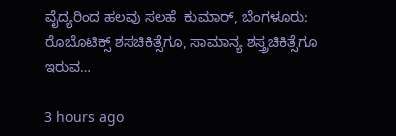ವೈದ್ಯರಿಂದ ಹಲವು ಸಲಹೆ  ಕುಮಾರ್, ಬೆಂಗಳೂರು: ರೊಬೊಟಿಕ್ಸ್ ಶಸಚಿಕಿತ್ಸೆಗೂ, ಸಾಮಾನ್ಯ ಶಸ್ತ್ರಚಿಕಿತ್ಸೆಗೂ ಇರುವ…

3 hours ago